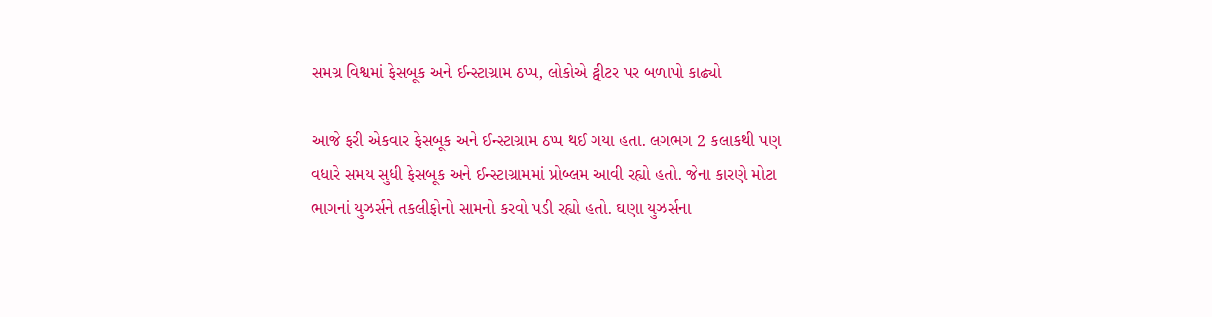સમગ્ર વિશ્વમાં ફેસબૂક અને ઈન્સ્ટાગ્રામ ઠપ્પ, લોકોએ ટ્વીટર પર બળાપો કાઢ્યો

આજે ફરી એકવાર ફેસબૂક અને ઈન્સ્ટાગ્રામ ઠપ્પ થઈ ગયા હતા. લગભગ 2 કલાકથી પણ વધારે સમય સુધી ફેસબૂક અને ઈન્સ્ટાગ્રામમાં પ્રોબ્લમ આવી રહ્યો હતો. જેના કારણે મોટા ભાગનાં યુઝર્સને તકલીફોનો સામનો કરવો પડી રહ્યો હતો. ઘણા યુઝર્સના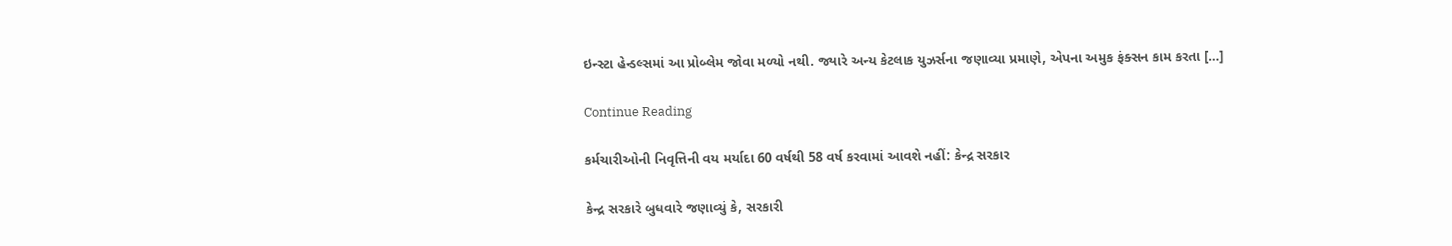ઇન્સ્ટા હેન્ડલ્સમાં આ પ્રોબ્લેમ જોવા મળ્યો નથી. જ્યારે અન્ય કેટલાક યુઝર્સના જણાવ્યા પ્રમાણે, એપના અમુક ફંક્સન કામ કરતા […]

Continue Reading

કર્મચારીઓની નિવૃત્તિની વય મર્યાદા 60 વર્ષથી 58 વર્ષ કરવામાં આવશે નહીં: કેન્દ્ર સરકાર

કેન્દ્ર સરકારે બુધવારે જણાવ્યું કે, સરકારી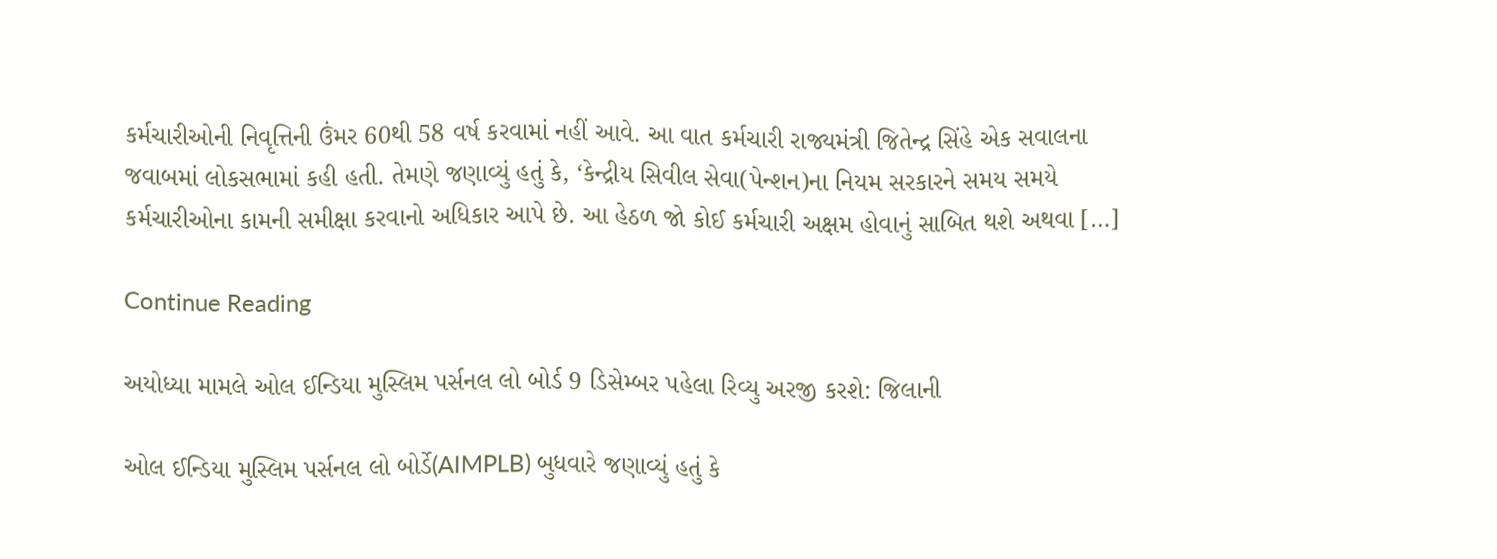કર્મચારીઓની નિવૃત્તિની ઉંમર 60થી 58 વર્ષ કરવામાં નહીં આવે. આ વાત કર્મચારી રાજ્યમંત્રી જિતેન્દ્ર સિંહે એક સવાલના જવાબમાં લોકસભામાં કહી હતી. તેમણે જણાવ્યું હતું કે, ‘કેન્દ્રીય સિવીલ સેવા(પેન્શન)ના નિયમ સરકારને સમય સમયે કર્મચારીઓના કામની સમીક્ષા કરવાનો અધિકાર આપે છે. આ હેઠળ જો કોઈ કર્મચારી અક્ષમ હોવાનું સાબિત થશે અથવા […]

Continue Reading

અયોધ્યા મામલે ઓલ ઈન્ડિયા મુસ્લિમ પર્સનલ લો બોર્ડ 9 ડિસેમ્બર પહેલા રિવ્યુ અરજી કરશે: જિલાની

ઓલ ઈન્ડિયા મુસ્લિમ પર્સનલ લો બોર્ડે(AIMPLB) બુધવારે જણાવ્યું હતું કે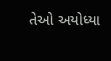તેઓ અયોધ્યા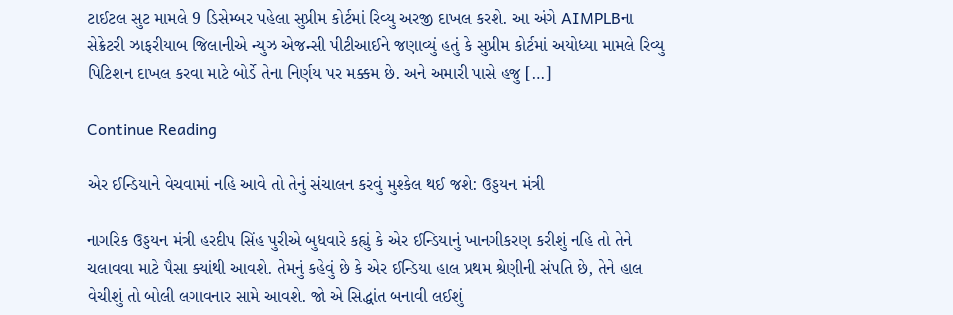ટાઈટલ સુટ મામલે 9 ડિસેમ્બર પહેલા સુપ્રીમ કોર્ટમાં રિવ્યુ અરજી દાખલ કરશે. આ અંગે AIMPLBના સેક્રેટરી ઝાફરીયાબ જિલાનીએ ન્યુઝ એજન્સી પીટીઆઈને જણાવ્યું હતું કે સુપ્રીમ કોર્ટમાં અયોધ્યા મામલે રિવ્યુ પિટિશન દાખલ કરવા માટે બોર્ડે તેના નિર્ણય પર મક્કમ છે. અને અમારી પાસે હજુ […]

Continue Reading

એર ઈન્ડિયાને વેચવામાં નહિ આવે તો તેનું સંચાલન કરવું મુશ્કેલ થઈ જશે: ઉડ્ડયન મંત્રી

નાગરિક ઉડ્ડયન મંત્રી હરદીપ સિંહ પુરીએ બુધવારે કહ્યું કે એર ઈન્ડિયાનું ખાનગીકરણ કરીશું નહિ તો તેને ચલાવવા માટે પૈસા ક્યાંથી આવશે. તેમનું કહેવું છે કે એર ઈન્ડિયા હાલ પ્રથમ શ્રેણીની સંપતિ છે, તેને હાલ વેચીશું તો બોલી લગાવનાર સામે આવશે. જો એ સિદ્ધાંત બનાવી લઈશું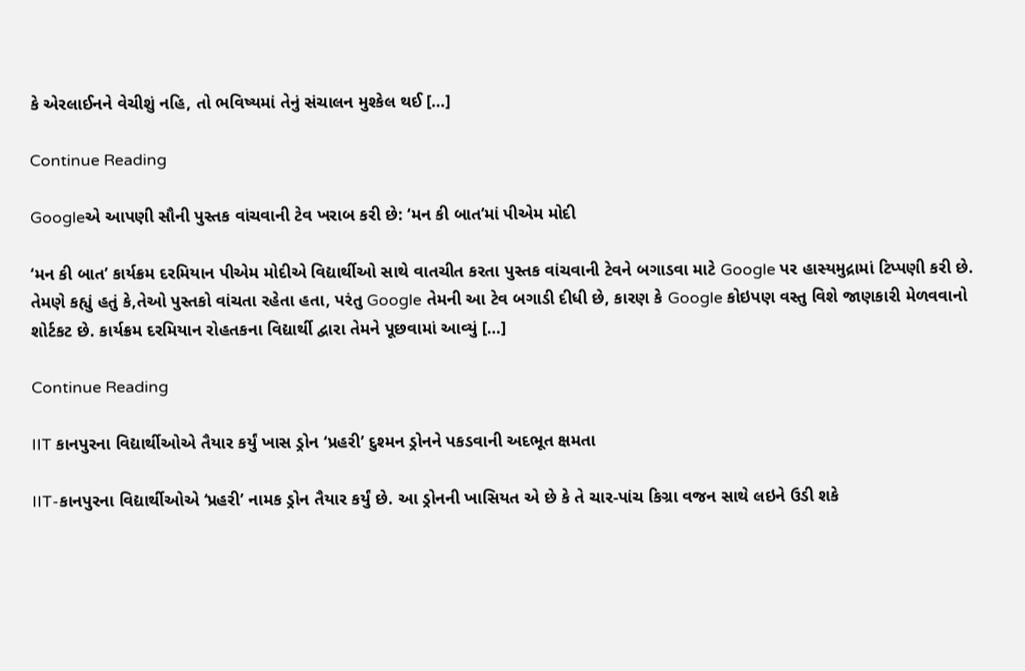કે એરલાઈનને વેચીશું નહિ, તો ભવિષ્યમાં તેનું સંચાલન મુશ્કેલ થઈ […]

Continue Reading

Googleએ આપણી સૌની પુસ્તક વાંચવાની ટેવ ખરાબ કરી છે: ‘મન કી બાત’માં પીએમ મોદી

‘મન કી બાત’ કાર્યક્રમ દરમિયાન પીએમ મોદીએ વિદ્યાર્થીઓ સાથે વાતચીત કરતા પુસ્તક વાંચવાની ટેવને બગાડવા માટે Google પર હાસ્યમુદ્રામાં ટિપ્પણી કરી છે. તેમણે કહ્યું હતું કે,તેઓ પુસ્તકો વાંચતા રહેતા હતા, પરંતુ Google તેમની આ ટેવ બગાડી દીધી છે, કારણ કે Google કોઇપણ વસ્તુ વિશે જાણકારી મેળવવાનો શોર્ટકટ છે. કાર્યક્રમ દરમિયાન રોહતકના વિદ્યાર્થી દ્વારા તેમને પૂછવામાં આવ્યું […]

Continue Reading

IIT કાનપુરના વિદ્યાર્થીઓએ તૈયાર કર્યું ખાસ ડ્રોન ‘પ્રહરી’ દુશ્મન ડ્રોનને પકડવાની અદભૂત ક્ષમતા

IIT-કાનપુરના વિદ્યાર્થીઓએ ‘પ્રહરી’ નામક ડ્રોન તૈયાર કર્યું છે. આ ડ્રોનની ખાસિયત એ છે કે તે ચાર-પાંચ કિગ્રા વજન સાથે લઇને ઉડી શકે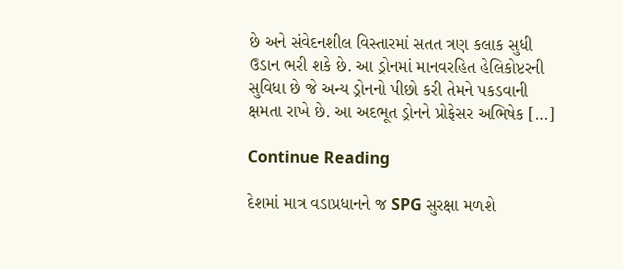છે અને સંવેદનશીલ વિસ્તારમાં સતત ત્રણ કલાક સુધી ઉડાન ભરી શકે છે. આ ડ્રોનમાં માનવરહિત હેલિકોપ્ટરની સુવિધા છે જે અન્ય ડ્રોનનો પીછો કરી તેમને પકડવાની ક્ષમતા રાખે છે. આ અદભૂત ડ્રોનને પ્રોફેસર અભિષેક […]

Continue Reading

દેશમાં માત્ર વડાપ્રધાનને જ SPG સુરક્ષા મળશે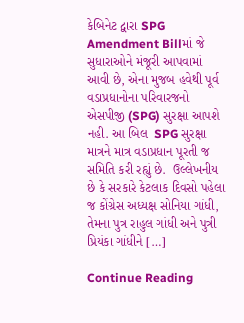કેબિનેટ દ્વારા SPG Amendment Billમાં જે સુધારાઓને મંજૂરી આપવામાં આવી છે, એના મુજબ હવેથી પૂર્વ વડાપ્રધાનોના પરિવારજનો એસપીજી (SPG) સુરક્ષા આપશે નહી. આ બિલ  SPG સુરક્ષા માત્રને માત્ર વડાપ્રધાન પૂરતી જ સમિતિ કરી રહ્યું છે.  ઉલ્લેખનીય છે કે સરકારે કેટલાક દિવસો પહેલા જ કોંગ્રેસ અધ્યક્ષ સોનિયા ગાંધી, તેમના પુત્ર રાહુલ ગાંધી અને પુત્રી પ્રિયંકા ગાંધીને […]

Continue Reading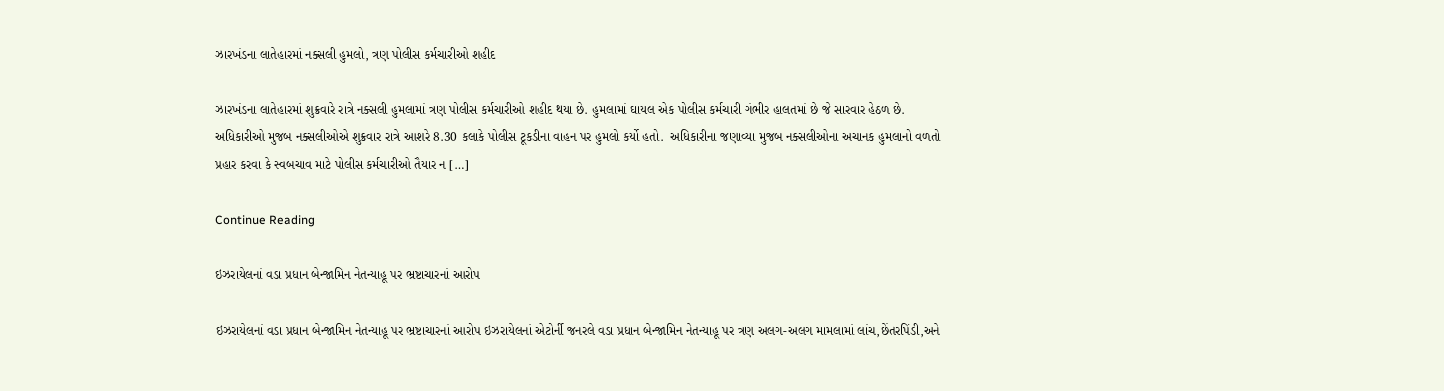ઝારખંડના લાતેહારમાં નક્સલી હુમલો, ત્રણ પોલીસ કર્મચારીઓ શહીદ

ઝારખંડના લાતેહારમાં શુક્રવારે રાત્રે નક્સલી હુમલામાં ત્રણ પોલીસ કર્મચારીઓ શહીદ થયા છે. હુમલામાં ઘાયલ એક પોલીસ કર્મચારી ગંભીર હાલતમાં છે જે સારવાર હેઠળ છે. અધિકારીઓ મુજબ નક્સલીઓએ શુક્રવાર રાત્રે આશરે 8.30 કલાકે પોલીસ ટૂકડીના વાહન પર હુમલો કર્યો હતો.  અધિકારીના જણાવ્યા મુજબ નક્સલીઓના અચાનક હુમલાનો વળતો પ્રહાર કરવા કે સ્વબચાવ માટે પોલીસ કર્મચારીઓ તૈયાર ન […]

Continue Reading

ઇઝરાયેલનાં વડા પ્રધાન બેન્જામિન નેતન્યાહૂ પર ભ્રષ્ટાચારનાં આરોપ

ઇઝરાયેલનાં વડા પ્રધાન બેન્જામિન નેતન્યાહૂ પર ભ્રષ્ટાચારનાં આરોપ ઇઝરાયેલનાં એટોર્ની જનરલે વડા પ્રધાન બેન્જામિન નેતન્યાહૂ પર ત્રણ અલગ-અલગ મામલામાં લાંચ,છેંતરપિંડી,અને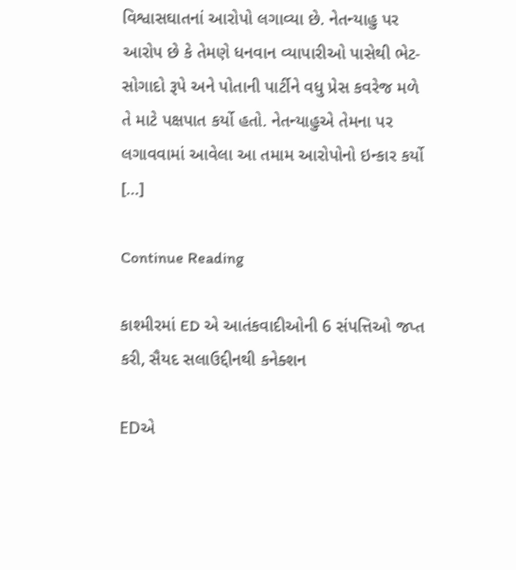વિશ્વાસઘાતનાં આરોપો લગાવ્યા છે. નેતન્યાહુ પર આરોપ છે કે તેમણે ધનવાન વ્યાપારીઓ પાસેથી ભેટ-સોગાદો રૂપે અને પોતાની પાર્ટીને વધુ પ્રેસ કવરેજ મળે તે માટે પક્ષપાત કર્યો હતો. નેતન્યાહુએ તેમના પર લગાવવામાં આવેલા આ તમામ આરોપોનો ઇન્કાર કર્યો […]

Continue Reading

કાશ્મીરમાં ED એ આતંકવાદીઓની 6 સંપત્તિઓ જપ્ત કરી, સૈયદ સલાઉદ્દીનથી કનેક્શન

EDએ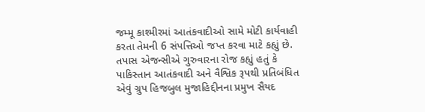જમ્મૂ કાશ્મીરમાં આતંકવાદીઓ સામે મોટી કાર્યવાહી કરતા તેમની 6 સંપત્તિઓ જપ્ત કરવા માટે કહ્યું છે. તપાસ એજન્સીએ ગુરુવારના રોજ કહ્યું હતું કે પાકિસ્તાન આતંકવાદી અને વૈશ્વિક રૂપથી પ્રતિબંધિત એવું ગ્રુપ હિજબુલ મુજાહિદ્દીનના પ્રમુખ સૈયદ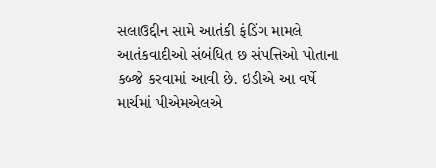સલાઉદ્દીન સામે આતંકી ફંડિંગ મામલે આતંકવાદીઓ સંબંધિત છ સંપત્તિઓ પોતાના કબ્જે કરવામાં આવી છે. ઇડીએ આ વર્ષે માર્ચમાં પીએમએલએ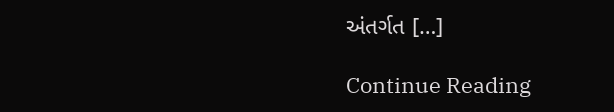અંતર્ગત […]

Continue Reading